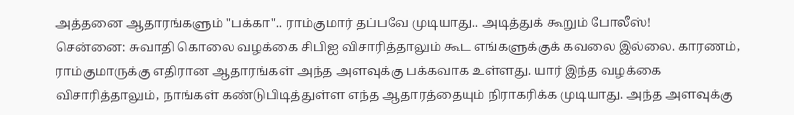அத்தனை ஆதாரங்களும் "பக்கா".. ராம்குமார் தப்பவே முடியாது.. அடித்துக் கூறும் போலீஸ்!
சென்னை: சுவாதி கொலை வழக்கை சிபிஐ விசாரித்தாலும் கூட எங்களுக்குக் கவலை இல்லை. காரணம், ராம்குமாருக்கு எதிரான ஆதாரங்கள் அந்த அளவுக்கு பக்கவாக உள்ளது. யார் இந்த வழக்கை விசாரித்தாலும், நாங்கள் கண்டுபிடித்துள்ள எந்த ஆதாரத்தையும் நிராகரிக்க முடியாது. அந்த அளவுக்கு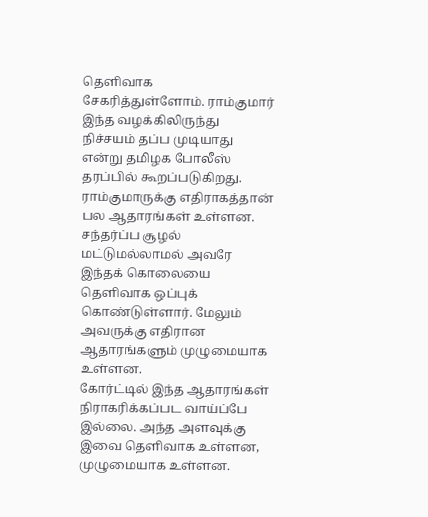தெளிவாக சேகரித்துள்ளோம். ராம்குமார் இந்த வழக்கிலிருந்து நிச்சயம் தப்ப முடியாது என்று தமிழக போலீஸ் தரப்பில் கூறப்படுகிறது.
ராம்குமாருக்கு எதிராகத்தான் பல ஆதாரங்கள் உள்ளன. சந்தர்ப்ப சூழல் மட்டுமல்லாமல் அவரே இந்தக் கொலையை தெளிவாக ஒப்புக் கொண்டுள்ளார். மேலும் அவருக்கு எதிரான ஆதாரங்களும் முழுமையாக உள்ளன.
கோர்ட்டில் இந்த ஆதாரங்கள் நிராகரிக்கப்பட வாய்ப்பே இல்லை. அந்த அளவுக்கு இவை தெளிவாக உள்ளன, முழுமையாக உள்ளன.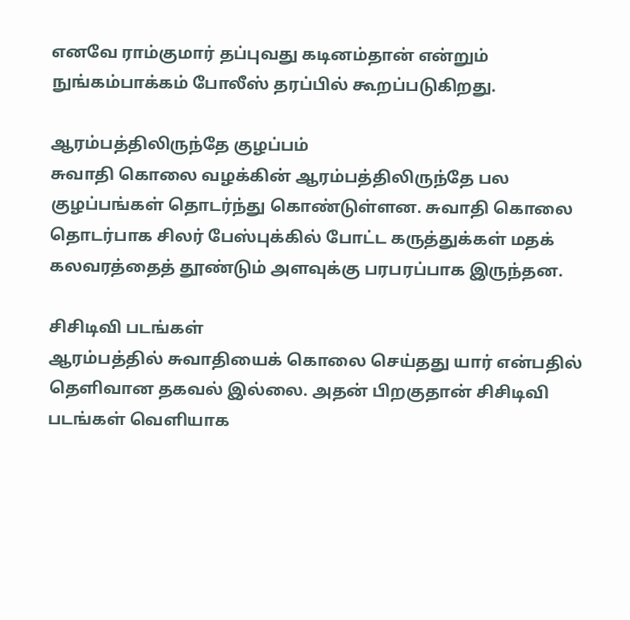எனவே ராம்குமார் தப்புவது கடினம்தான் என்றும் நுங்கம்பாக்கம் போலீஸ் தரப்பில் கூறப்படுகிறது.

ஆரம்பத்திலிருந்தே குழப்பம்
சுவாதி கொலை வழக்கின் ஆரம்பத்திலிருந்தே பல குழப்பங்கள் தொடர்ந்து கொண்டுள்ளன. சுவாதி கொலை தொடர்பாக சிலர் பேஸ்புக்கில் போட்ட கருத்துக்கள் மதக் கலவரத்தைத் தூண்டும் அளவுக்கு பரபரப்பாக இருந்தன.

சிசிடிவி படங்கள்
ஆரம்பத்தில் சுவாதியைக் கொலை செய்தது யார் என்பதில் தெளிவான தகவல் இல்லை. அதன் பிறகுதான் சிசிடிவி படங்கள் வெளியாக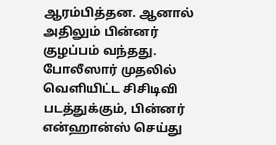ஆரம்பித்தன. ஆனால் அதிலும் பின்னர் குழப்பம் வந்தது. போலீஸார் முதலில் வெளியிட்ட சிசிடிவி படத்துக்கும், பின்னர் என்ஹான்ஸ் செய்து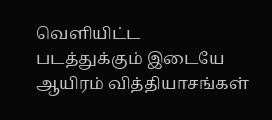வெளியிட்ட படத்துக்கும் இடையே ஆயிரம் வித்தியாசங்கள்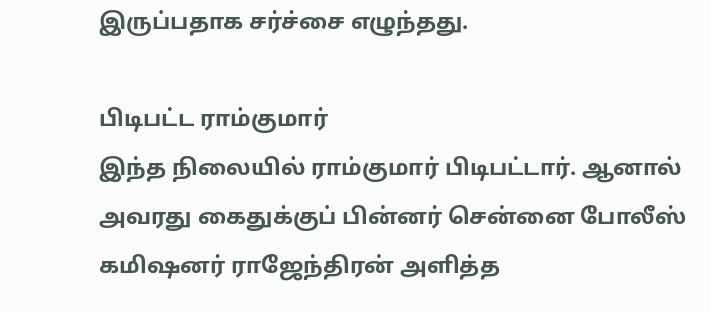இருப்பதாக சர்ச்சை எழுந்தது.

பிடிபட்ட ராம்குமார்
இந்த நிலையில் ராம்குமார் பிடிபட்டார். ஆனால் அவரது கைதுக்குப் பின்னர் சென்னை போலீஸ் கமிஷனர் ராஜேந்திரன் அளித்த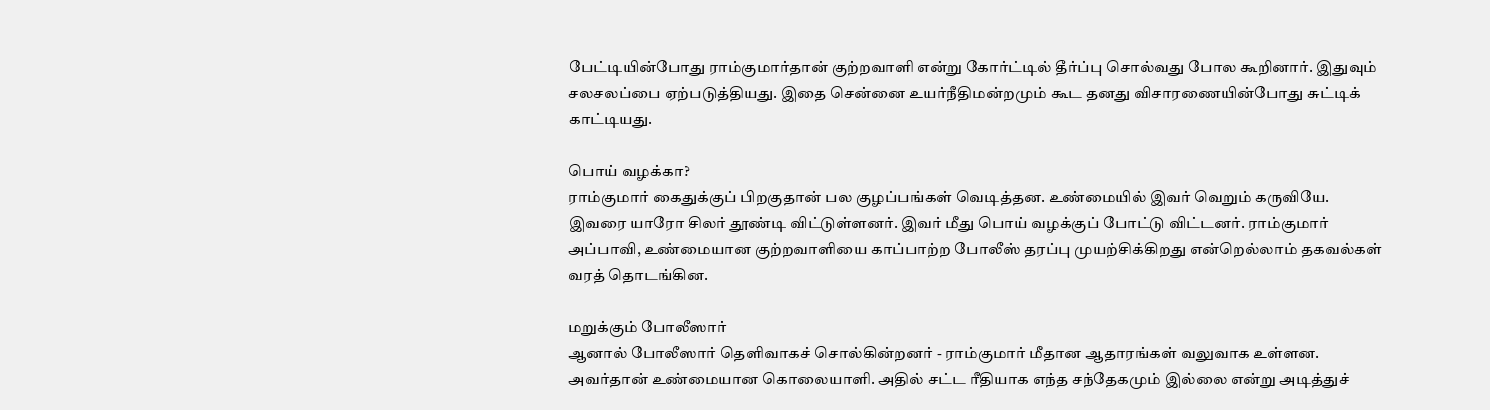பேட்டியின்போது ராம்குமார்தான் குற்றவாளி என்று கோர்ட்டில் தீர்ப்பு சொல்வது போல கூறினார். இதுவும் சலசலப்பை ஏற்படுத்தியது. இதை சென்னை உயர்நீதிமன்றமும் கூட தனது விசாரணையின்போது சுட்டிக் காட்டியது.

பொய் வழக்கா?
ராம்குமார் கைதுக்குப் பிறகுதான் பல குழப்பங்கள் வெடித்தன. உண்மையில் இவர் வெறும் கருவியே. இவரை யாரோ சிலர் தூண்டி விட்டுள்ளனர். இவர் மீது பொய் வழக்குப் போட்டு விட்டனர். ராம்குமார் அப்பாவி, உண்மையான குற்றவாளியை காப்பாற்ற போலீஸ் தரப்பு முயற்சிக்கிறது என்றெல்லாம் தகவல்கள் வரத் தொடங்கின.

மறுக்கும் போலீஸார்
ஆனால் போலீஸார் தெளிவாகச் சொல்கின்றனர் - ராம்குமார் மீதான ஆதாரங்கள் வலுவாக உள்ளன. அவர்தான் உண்மையான கொலையாளி. அதில் சட்ட ரீதியாக எந்த சந்தேகமும் இல்லை என்று அடித்துச்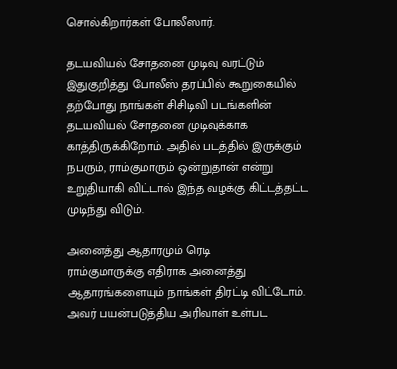சொல்கிறார்கள் போலீஸார்.

தடயவியல் சோதனை முடிவு வரட்டும்
இதுகுறித்து போலீஸ் தரப்பில் கூறுகையில் தற்போது நாங்கள் சிசிடிவி படங்களின் தடயவியல் சோதனை முடிவுக்காக காத்திருக்கிறோம். அதில் படத்தில் இருக்கும் நபரும், ராம்குமாரும் ஒன்றுதான் என்று உறுதியாகி விட்டால் இந்த வழக்கு கிட்டத்தட்ட முடிந்து விடும்.

அனைத்து ஆதாரமும் ரெடி
ராம்குமாருக்கு எதிராக அனைத்து ஆதாரங்களையும் நாங்கள் திரட்டி விட்டோம். அவர் பயன்படுத்திய அரிவாள் உள்பட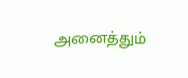அனைத்தும்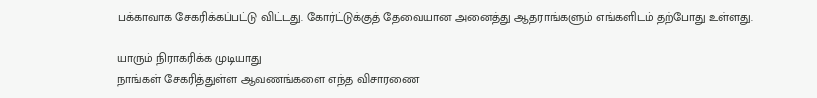பக்காவாக சேகரிக்கப்பட்டு விட்டது. கோர்ட்டுக்குத் தேவையான அனைத்து ஆதராங்களும் எங்களிடம் தற்போது உள்ளது.

யாரும் நிராகரிக்க முடியாது
நாங்கள் சேகரித்துள்ள ஆவணங்களை எந்த விசாரணை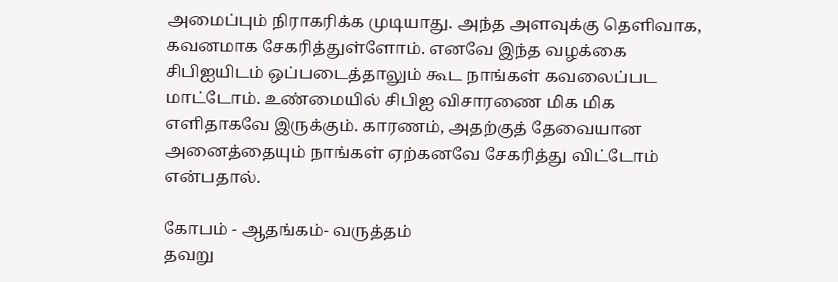அமைப்பும் நிராகரிக்க முடியாது. அந்த அளவுக்கு தெளிவாக, கவனமாக சேகரித்துள்ளோம். எனவே இந்த வழக்கை சிபிஐயிடம் ஒப்படைத்தாலும் கூட நாங்கள் கவலைப்பட மாட்டோம். உண்மையில் சிபிஐ விசாரணை மிக மிக எளிதாகவே இருக்கும். காரணம், அதற்குத் தேவையான அனைத்தையும் நாங்கள் ஏற்கனவே சேகரித்து விட்டோம் என்பதால்.

கோபம் - ஆதங்கம்- வருத்தம்
தவறு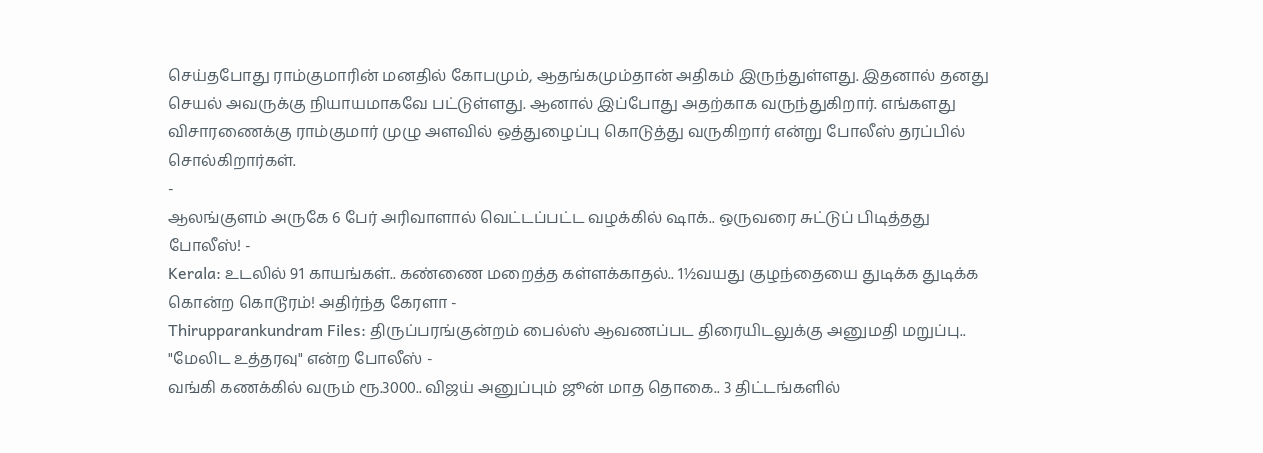செய்தபோது ராம்குமாரின் மனதில் கோபமும், ஆதங்கமும்தான் அதிகம் இருந்துள்ளது. இதனால் தனது செயல் அவருக்கு நியாயமாகவே பட்டுள்ளது. ஆனால் இப்போது அதற்காக வருந்துகிறார். எங்களது விசாரணைக்கு ராம்குமார் முழு அளவில் ஒத்துழைப்பு கொடுத்து வருகிறார் என்று போலீஸ் தரப்பில் சொல்கிறார்கள்.
-
ஆலங்குளம் அருகே 6 பேர் அரிவாளால் வெட்டப்பட்ட வழக்கில் ஷாக்.. ஒருவரை சுட்டுப் பிடித்தது போலீஸ்! -
Kerala: உடலில் 91 காயங்கள்.. கண்ணை மறைத்த கள்ளக்காதல்.. 1½வயது குழந்தையை துடிக்க துடிக்க கொன்ற கொடூரம்! அதிர்ந்த கேரளா -
Thirupparankundram Files: திருப்பரங்குன்றம் பைல்ஸ் ஆவணப்பட திரையிடலுக்கு அனுமதி மறுப்பு.. "மேலிட உத்தரவு" என்ற போலீஸ் -
வங்கி கணக்கில் வரும் ரூ.3000.. விஜய் அனுப்பும் ஜூன் மாத தொகை.. 3 திட்டங்களில்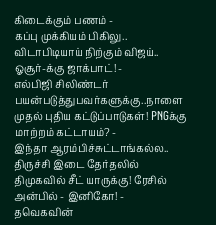கிடைக்கும் பணம் -
கப்பு முக்கியம் பிகிலு.. விடாபிடியாய் நிற்கும் விஜய்.. ஓசூர்-க்கு ஜாக்பாட்! -
எல்பிஜி சிலிண்டர் பயன்படுத்துபவர்களுக்கு..நாளை முதல் புதிய கட்டுப்பாடுகள்! PNGக்கு மாற்றம் கட்டாயம்? -
இந்தா ஆரம்பிச்சுட்டாங்கல்ல.. திருச்சி இடை தேர்தலில் திமுகவில் சீட் யாருக்கு! ரேசில் அன்பில் - இனிகோ! -
தவெகவின்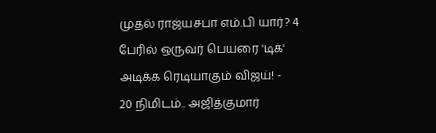முதல் ராஜ்யசபா எம்.பி யார்? 4 பேரில் ஒருவர் பெயரை 'டிக்' அடிக்க ரெடியாகும் விஜய்! -
20 நிமிடம்.. அஜித்குமார்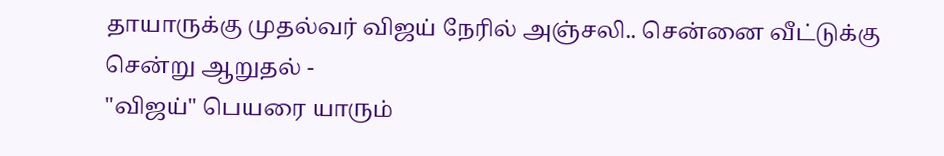தாயாருக்கு முதல்வர் விஜய் நேரில் அஞ்சலி.. சென்னை வீட்டுக்கு சென்று ஆறுதல் -
"விஜய்" பெயரை யாரும்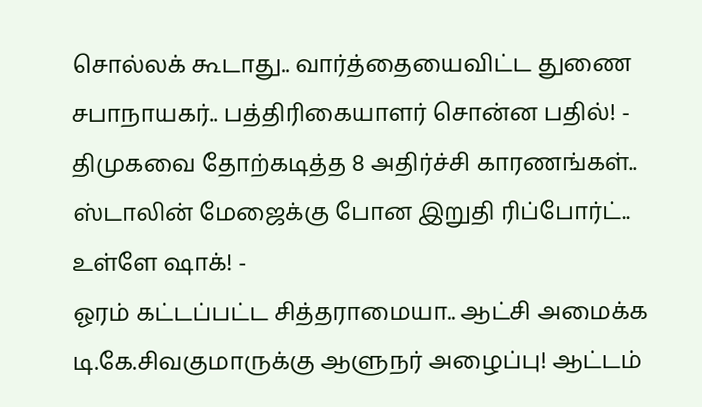சொல்லக் கூடாது.. வார்த்தையைவிட்ட துணை சபாநாயகர்.. பத்திரிகையாளர் சொன்ன பதில்! -
திமுகவை தோற்கடித்த 8 அதிர்ச்சி காரணங்கள்.. ஸ்டாலின் மேஜைக்கு போன இறுதி ரிப்போர்ட்.. உள்ளே ஷாக்! -
ஓரம் கட்டப்பட்ட சித்தராமையா.. ஆட்சி அமைக்க டி.கே.சிவகுமாருக்கு ஆளுநர் அழைப்பு! ஆட்டம்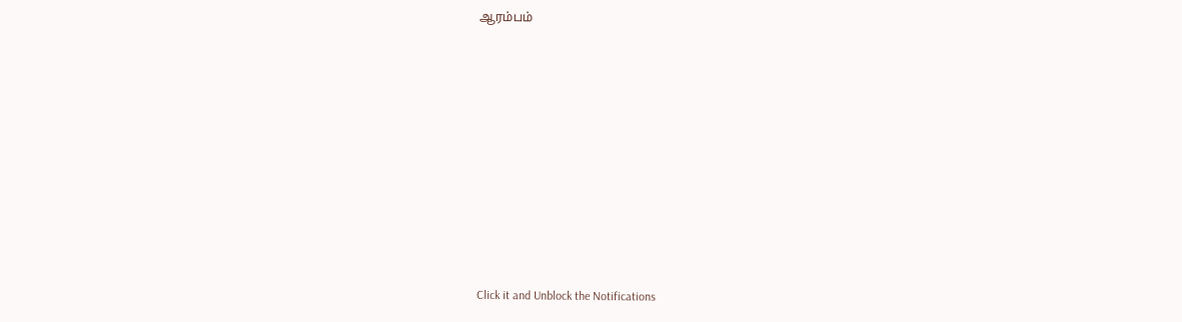ஆரம்பம்











Click it and Unblock the Notifications